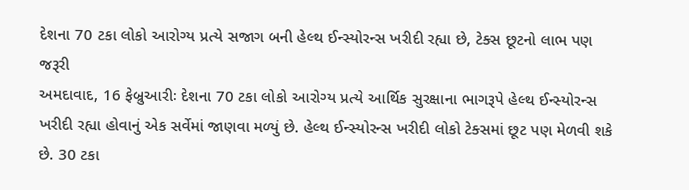દેશના 70 ટકા લોકો આરોગ્ય પ્રત્યે સજાગ બની હેલ્થ ઈન્સ્યોરન્સ ખરીદી રહ્યા છે, ટેક્સ છૂટનો લાભ પણ જરૂરી
અમદાવાદ, 16 ફેબ્રુઆરીઃ દેશના 70 ટકા લોકો આરોગ્ય પ્રત્યે આર્થિક સુરક્ષાના ભાગરૂપે હેલ્થ ઈન્સ્યોરન્સ ખરીદી રહ્યા હોવાનું એક સર્વેમાં જાણવા મળ્યું છે. હેલ્થ ઈન્સ્યોરન્સ ખરીદી લોકો ટેક્સમાં છૂટ પણ મેળવી શકે છે. 30 ટકા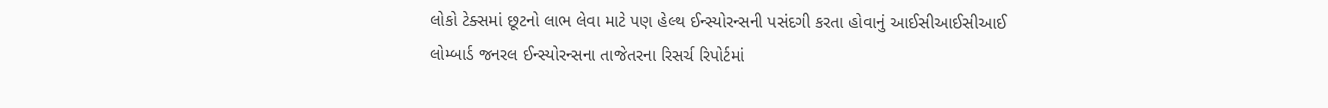લોકો ટેક્સમાં છૂટનો લાભ લેવા માટે પણ હેલ્થ ઈન્સ્યોરન્સની પસંદગી કરતા હોવાનું આઈસીઆઈસીઆઈ લોમ્બાર્ડ જનરલ ઈન્સ્યોરન્સના તાજેતરના રિસર્ચ રિપોર્ટમાં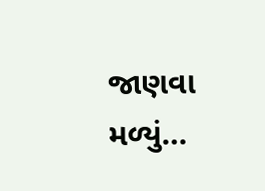જાણવા મળ્યું…